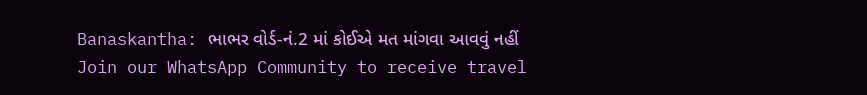Banaskantha: ભાભર વોર્ડ-નં.2 માં કોઈએ મત માંગવા આવવું નહીં
Join our WhatsApp Community to receive travel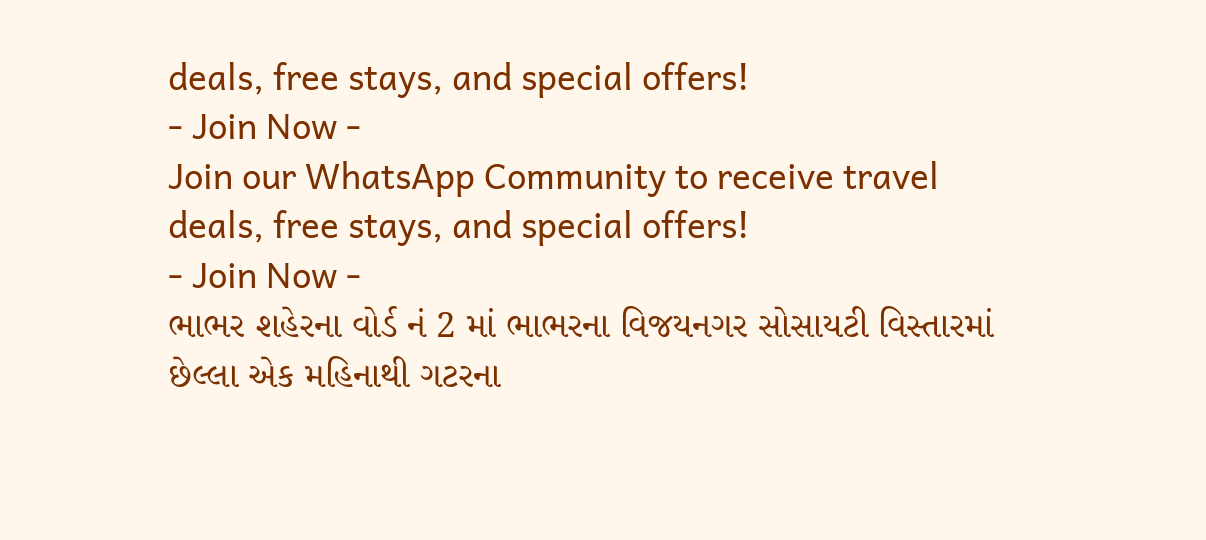deals, free stays, and special offers!
- Join Now -
Join our WhatsApp Community to receive travel deals, free stays, and special offers!
- Join Now -
ભાભર શહેરના વોર્ડ નં 2 માં ભાભરના વિજયનગર સોસાયટી વિસ્તારમાં છેલ્લા એક મહિનાથી ગટરના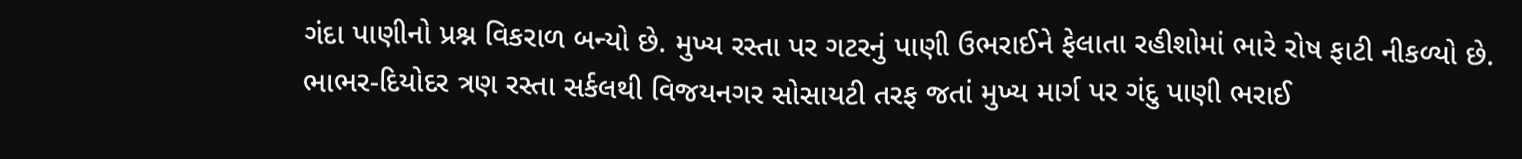ગંદા પાણીનો પ્રશ્ન વિકરાળ બન્યો છે. મુખ્ય રસ્તા પર ગટરનું પાણી ઉભરાઈને ફેલાતા રહીશોમાં ભારે રોષ ફાટી નીકળ્યો છે.
ભાભર-દિયોદર ત્રણ રસ્તા સર્કલથી વિજયનગર સોસાયટી તરફ જતાં મુખ્ય માર્ગ પર ગંદુ પાણી ભરાઈ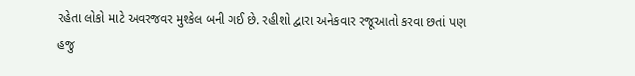રહેતા લોકો માટે અવરજવર મુશ્કેલ બની ગઈ છે. રહીશો દ્વારા અનેકવાર રજૂઆતો કરવા છતાં પણ હજુ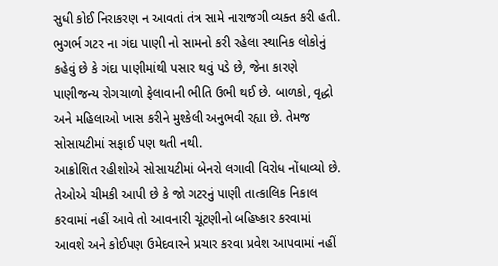સુધી કોઈ નિરાકરણ ન આવતાં તંત્ર સામે નારાજગી વ્યક્ત કરી હતી.
ભુગર્ભ ગટર ના ગંદા પાણી નો સામનો કરી રહેલા સ્થાનિક લોકોનું કહેવું છે કે ગંદા પાણીમાંથી પસાર થવું પડે છે, જેના કારણે પાણીજન્ય રોગચાળો ફેલાવાની ભીતિ ઉભી થઈ છે. બાળકો, વૃદ્ધો અને મહિલાઓ ખાસ કરીને મુશ્કેલી અનુભવી રહ્યા છે. તેમજ સોસાયટીમાં સફાઈ પણ થતી નથી.
આક્રોશિત રહીશોએ સોસાયટીમાં બેનરો લગાવી વિરોધ નોંધાવ્યો છે. તેઓએ ચીમકી આપી છે કે જો ગટરનું પાણી તાત્કાલિક નિકાલ કરવામાં નહીં આવે તો આવનારી ચૂંટણીનો બહિષ્કાર કરવામાં આવશે અને કોઈપણ ઉમેદવારને પ્રચાર કરવા પ્રવેશ આપવામાં નહીં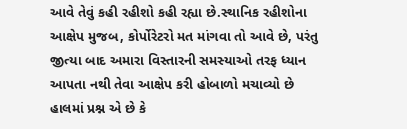આવે તેવું કહી રહીશો કહી રહ્યા છે.સ્થાનિક રહીશોના આક્ષેપ મુજબ, કોર્પોરેટરો મત માંગવા તો આવે છે, પરંતુ જીત્યા બાદ અમારા વિસ્તારની સમસ્યાઓ તરફ ધ્યાન આપતા નથી તેવા આક્ષેપ કરી હોબાળો મચાવ્યો છે હાલમાં પ્રશ્ન એ છે કે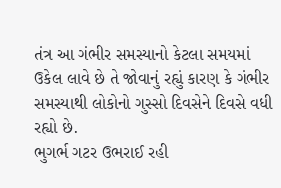તંત્ર આ ગંભીર સમસ્યાનો કેટલા સમયમાં ઉકેલ લાવે છે તે જોવાનું રહ્યું કારણ કે ગંભીર સમસ્યાથી લોકોનો ગુસ્સો દિવસેને દિવસે વધી રહ્યો છે.
ભુગર્ભ ગટર ઉભરાઈ રહી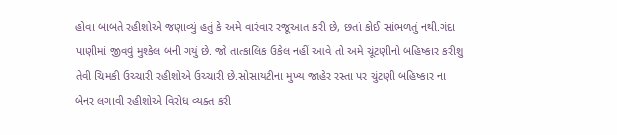હોવા બાબતે રહીશોએ જણાવ્યું હતું કે અમે વારંવાર રજૂઆત કરી છે, છતાં કોઈ સાંભળતું નથી.ગંદા પાણીમાં જીવવું મુશ્કેલ બની ગયું છે. જો તાત્કાલિક ઉકેલ નહીં આવે તો અમે ચૂંટણીનો બહિષ્કાર કરીશુ તેવી ચિમકી ઉચ્ચારી રહીશોએ ઉચ્ચારી છે.સોસાયટીના મુખ્ય જાહેર રસ્તા પર ચુંટણી બહિષ્કાર ના બેનર લગાવી રહીશોએ વિરોધ વ્યક્ત કરી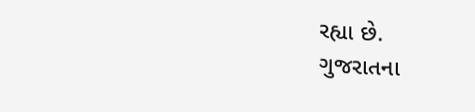રહ્યા છે.
ગુજરાતના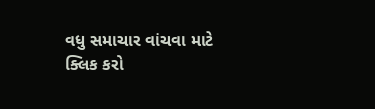વધુ સમાચાર વાંચવા માટે ક્લિક કરો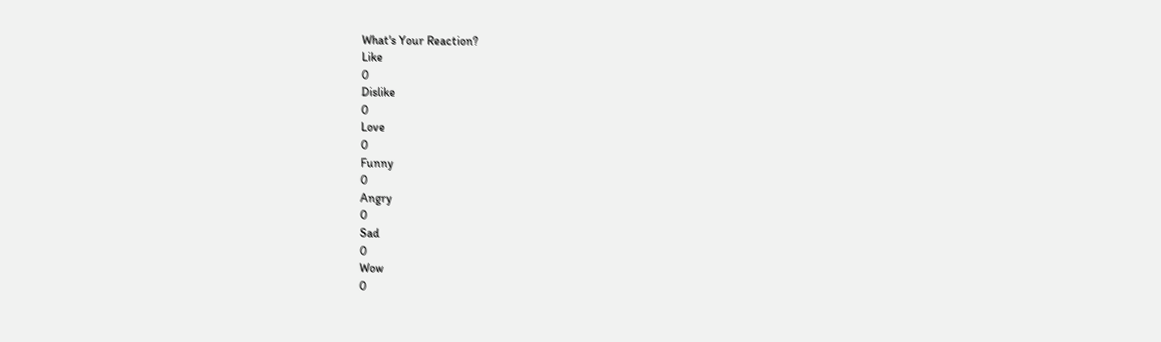What's Your Reaction?
Like
0
Dislike
0
Love
0
Funny
0
Angry
0
Sad
0
Wow
0